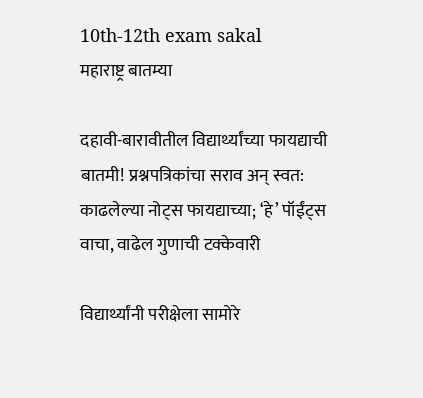10th-12th exam sakal
महाराष्ट्र बातम्या

दहावी-बारावीतील विद्यार्थ्यांच्या फायद्याची बातमी! प्रश्नपत्रिकांचा सराव अन्‌ स्वत: काढलेल्या नोट्‌स फायद्याच्या; ‘हे’ पॉईंट्‌स वाचा, वाढेल गुणाची टक्केवारी

विद्यार्थ्यांनी परीक्षेला सामोरे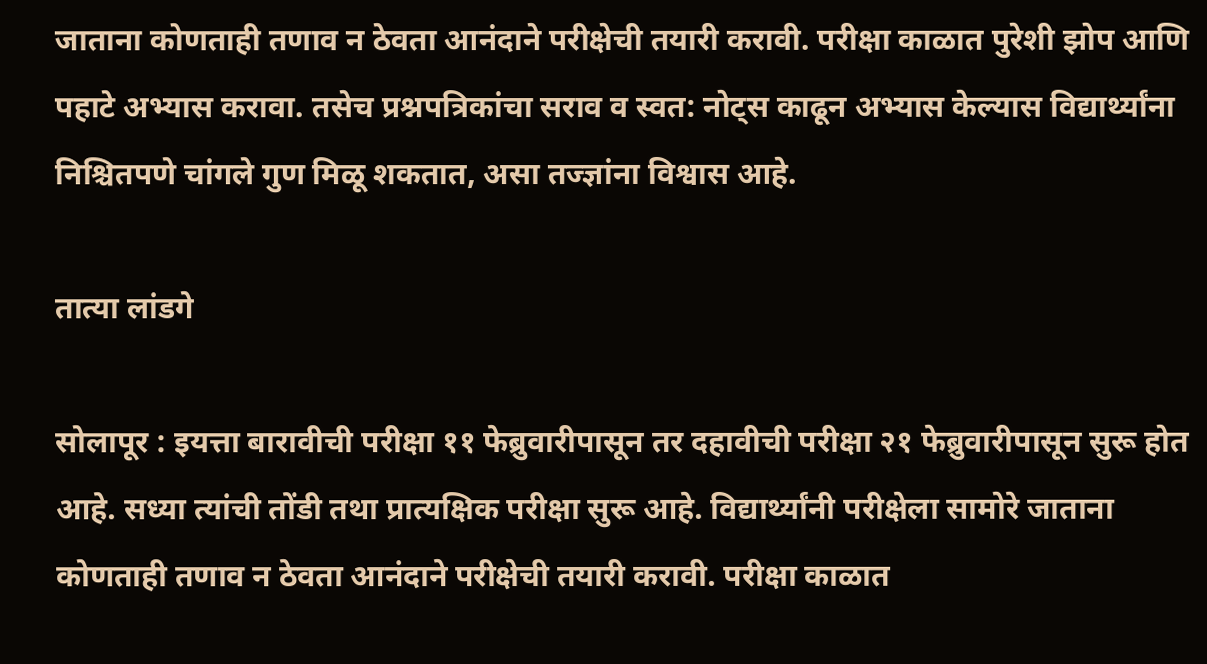जाताना कोणताही तणाव न ठेवता आनंदाने परीक्षेची तयारी करावी. परीक्षा काळात पुरेशी झोप आणि पहाटे अभ्यास करावा. तसेच प्रश्नपत्रिकांचा सराव व स्वत: नोट्‌स काढून अभ्यास केल्यास विद्यार्थ्यांना निश्चितपणे चांगले गुण मिळू शकतात, असा तज्ज्ञांना विश्वास आहे.

तात्या लांडगे

सोलापूर : इयत्ता बारावीची परीक्षा ११ फेब्रुवारीपासून तर दहावीची परीक्षा २१ फेब्रुवारीपासून सुरू होत आहे. सध्या त्यांची तोंडी तथा प्रात्यक्षिक परीक्षा सुरू आहे. विद्यार्थ्यांनी परीक्षेला सामोरे जाताना कोणताही तणाव न ठेवता आनंदाने परीक्षेची तयारी करावी. परीक्षा काळात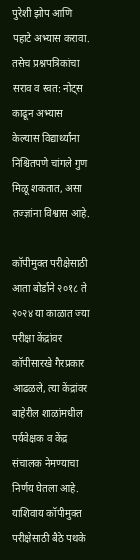पुरेशी झोप आणि पहाटे अभ्यास करावा. तसेच प्रश्नपत्रिकांचा सराव व स्वत: नोट्‌स काढून अभ्यास केल्यास विद्यार्थ्यांना निश्चितपणे चांगले गुण मिळू शकतात, असा तज्ज्ञांना विश्वास आहे.

कॉपीमुक्त परीक्षेसाठी आता बोर्डाने २०१८ ते २०२४ या काळात ज्या परीक्षा केंद्रांवर कॉपीसारखे गैरप्रकार आढळले, त्या केंद्रांवर बाहेरील शाळांमधील पर्यवेक्षक व केंद्र संचालक नेमण्याचा निर्णय घेतला आहे. याशिवाय कॉपीमुक्त परीक्षेसाठी बैठे पथके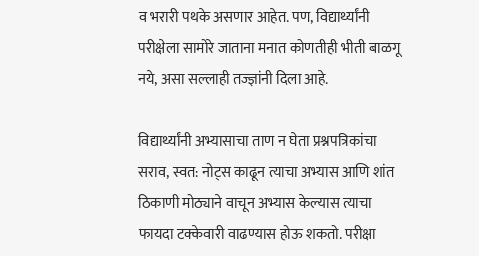व भरारी पथके असणार आहेत. पण, विद्यार्थ्यांनी परीक्षेला सामोरे जाताना मनात कोणतीही भीती बाळगू नये, असा सल्लाही तज्ज्ञांनी दिला आहे.

विद्यार्थ्यांनी अभ्यासाचा ताण न घेता प्रश्नपत्रिकांचा सराव, स्वत: नोट्‌स काढून त्याचा अभ्यास आणि शांत ठिकाणी मोठ्याने वाचून अभ्यास केल्यास त्याचा फायदा टक्केवारी वाढण्यास होऊ शकतो. परीक्षा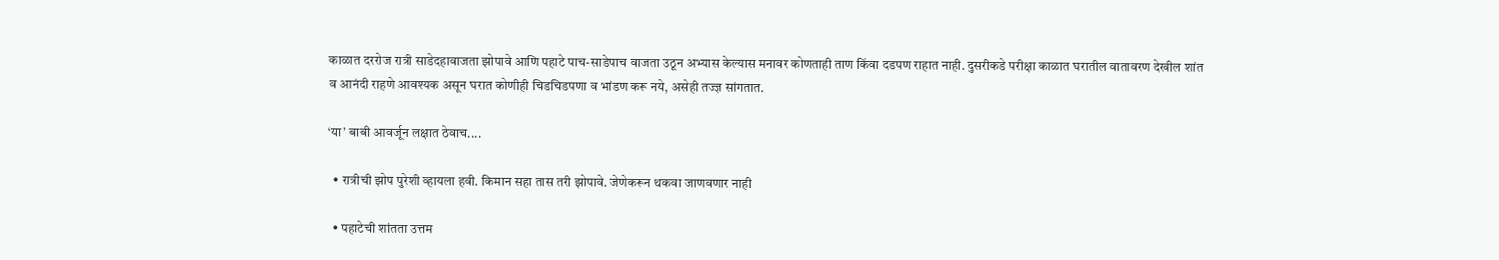काळात दररोज रात्री साडेदहावाजता झोपावे आणि पहाटे पाच-साडेपाच वाजता उठून अभ्यास केल्यास मनावर कोणताही ताण किंवा दडपण राहात नाही. दुसरीकडे परीक्षा काळात घरातील वातावरण देखील शांत व आनंदी राहणे आवश्यक असून घरात कोणीही चिडचिडपणा व भांडण करू नये, असेही तज्ज्ञ सांगतात.

‘या’ बाबी आवर्जून लक्षात ठेवाच....

  • रात्रीची झोप पुरेशी व्हायला हवी. किमान सहा तास तरी झोपावे. जेणेकरून थकवा जाणवणार नाही

  • पहाटेची शांतता उत्तम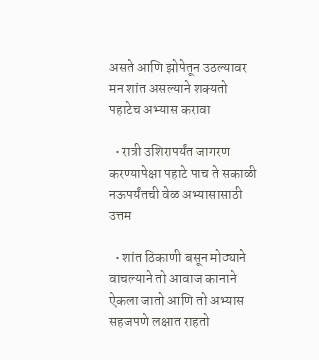असते आणि झोपेतून उठल्यावर मन शांत असल्याने शक्यतो पहाटेच अभ्यास करावा

  • रात्री उशिरापर्यंत जागरण करण्यापेक्षा पहाटे पाच ते सकाळी नऊपर्यंतची वेळ अभ्यासासाठी उत्तम

  • शांत ठिकाणी बसून मोठ्याने वाचल्याने तो आवाज कानाने ऐकला जातो आणि तो अभ्यास सहजपणे लक्षात राहतो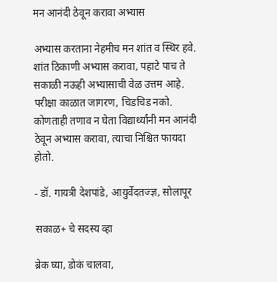मन आनंदी ठेवून करावा अभ्यास

अभ्यास करताना नेहमीच मन शांत व स्थिर हवे. शांत ठिकाणी अभ्यास करावा, पहाटे पाच ते सकाळी नऊही अभ्यासाची वेळ उत्तम आहे. परीक्षा काळात जागरण, चिडचिड नको. कोणताही तणाव न घेता विद्यार्थ्यांनी मन आनंदी ठेवून अभ्यास करावा, त्याचा निश्चित फायदा होतो.

- डॉ. गायत्री देशपांडे, आयुर्वेदतज्ज्ञ, सोलापूर

सकाळ+ चे सदस्य व्हा

ब्रेक घ्या, डोकं चालवा,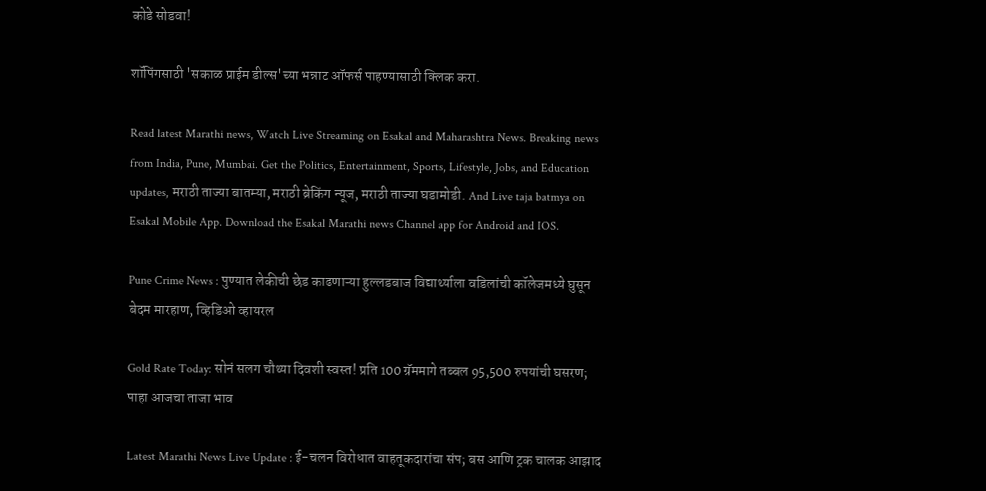कोडे सोडवा!

शॉपिंगसाठी 'सकाळ प्राईम डील्स'च्या भन्नाट ऑफर्स पाहण्यासाठी क्लिक करा.

Read latest Marathi news, Watch Live Streaming on Esakal and Maharashtra News. Breaking news from India, Pune, Mumbai. Get the Politics, Entertainment, Sports, Lifestyle, Jobs, and Education updates, मराठी ताज्या बातम्या, मराठी ब्रेकिंग न्यूज, मराठी ताज्या घडामोडी. And Live taja batmya on Esakal Mobile App. Download the Esakal Marathi news Channel app for Android and IOS.

Pune Crime News : पुण्यात लेकीची छेड काढणाऱ्या हुल्लडबाज विद्यार्थ्याला वडिलांची कॉलेजमध्ये घुसून बेदम मारहाण, व्हिडिओ व्हायरल

Gold Rate Today: सोनं सलग चौथ्या दिवशी स्वस्त! प्रति 100 ग्रॅममागे तब्बल 95,500 रुपयांची घसरण; पाहा आजचा ताजा भाव

Latest Marathi News Live Update : ई-चलन विरोधात वाहतूकदारांचा संप; बस आणि ट्रक चालक आझाद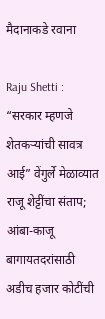मैदानाकडे रवाना

Raju Shetti : “सरकार म्हणजे शेतकऱ्यांची सावत्र आई” वेंगुर्ले मेळाव्यात राजू शेट्टींचा संताप; आंबा-काजू बागायतदरांसाठी अडीच हजार कोटींची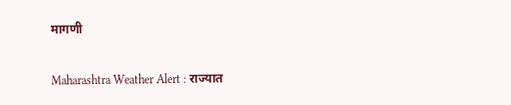मागणी

Maharashtra Weather Alert : राज्यात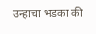उन्हाचा भडका की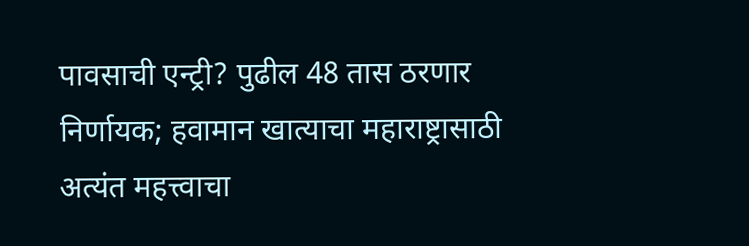पावसाची एन्ट्री? पुढील 48 तास ठरणार निर्णायक; हवामान खात्याचा महाराष्ट्रासाठी अत्यंत महत्त्वाचा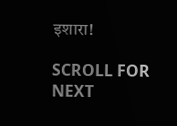इशारा!

SCROLL FOR NEXT